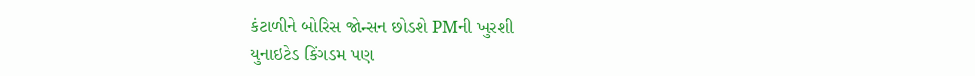કંટાળીને બોરિસ જોન્સન છોડશે PMની ખુરશી
યુનાઇટેડ કિંગડમ પણ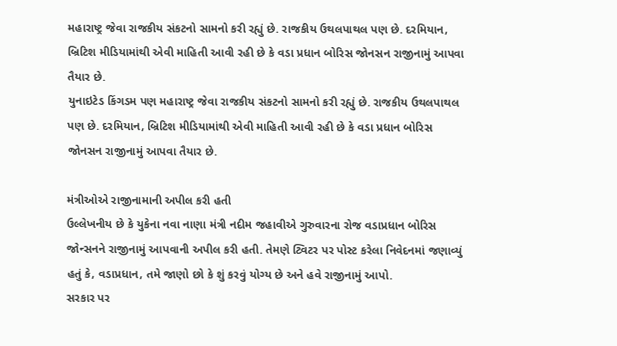મહારાષ્ટ્ર જેવા રાજકીય સંકટનો સામનો કરી રહ્યું છે. રાજકીય ઉથલપાથલ પણ છે. દરમિયાન, બ્રિટિશ મીડિયામાંથી એવી માહિતી આવી રહી છે કે વડા પ્રધાન બોરિસ જોનસન રાજીનામું આપવા તૈયાર છે.
યુનાઇટેડ કિંગડમ પણ મહારાષ્ટ્ર જેવા રાજકીય સંકટનો સામનો કરી રહ્યું છે. રાજકીય ઉથલપાથલ પણ છે. દરમિયાન, બ્રિટિશ મીડિયામાંથી એવી માહિતી આવી રહી છે કે વડા પ્રધાન બોરિસ જોનસન રાજીનામું આપવા તૈયાર છે.

મંત્રીઓએ રાજીનામાની અપીલ કરી હતી
ઉલ્લેખનીય છે કે યુકેના નવા નાણા મંત્રી નદીમ જહાવીએ ગુરુવારના રોજ વડાપ્રધાન બોરિસ જોન્સનને રાજીનામું આપવાની અપીલ કરી હતી. તેમણે ટ્વિટર પર પોસ્ટ કરેલા નિવેદનમાં જણાવ્યું હતું કે, વડાપ્રધાન, તમે જાણો છો કે શું કરવું યોગ્ય છે અને હવે રાજીનામું આપો.
સરકાર પર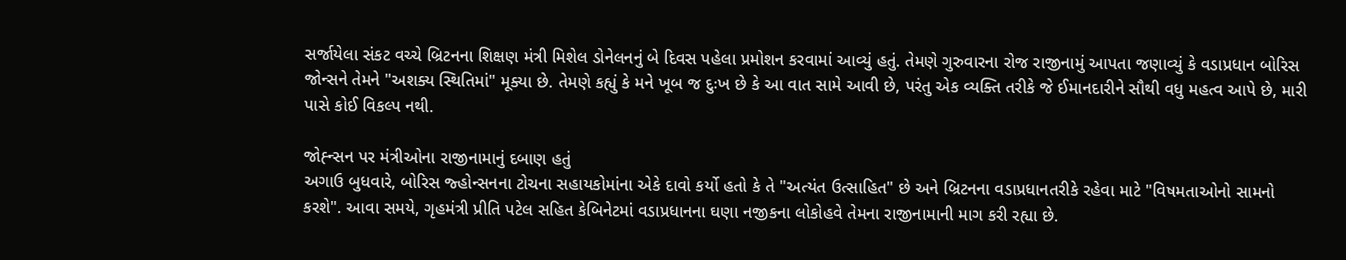સર્જાયેલા સંકટ વચ્ચે બ્રિટનના શિક્ષણ મંત્રી મિશેલ ડોનેલનનું બે દિવસ પહેલા પ્રમોશન કરવામાં આવ્યું હતું. તેમણે ગુરુવારના રોજ રાજીનામું આપતા જણાવ્યું કે વડાપ્રધાન બોરિસ જોન્સને તેમને "અશક્ય સ્થિતિમાં" મૂક્યા છે. તેમણે કહ્યું કે મને ખૂબ જ દુઃખ છે કે આ વાત સામે આવી છે, પરંતુ એક વ્યક્તિ તરીકે જે ઈમાનદારીને સૌથી વધુ મહત્વ આપે છે, મારી પાસે કોઈ વિકલ્પ નથી.

જોહ્ન્સન પર મંત્રીઓના રાજીનામાનું દબાણ હતું
અગાઉ બુધવારે, બોરિસ જ્હોન્સનના ટોચના સહાયકોમાંના એકે દાવો કર્યો હતો કે તે "અત્યંત ઉત્સાહિત" છે અને બ્રિટનના વડાપ્રધાનતરીકે રહેવા માટે "વિષમતાઓનો સામનો કરશે". આવા સમયે, ગૃહમંત્રી પ્રીતિ પટેલ સહિત કેબિનેટમાં વડાપ્રધાનના ઘણા નજીકના લોકોહવે તેમના રાજીનામાની માગ કરી રહ્યા છે.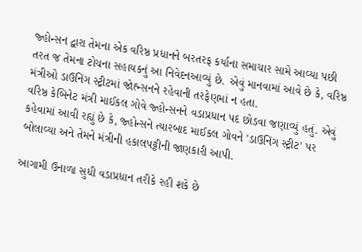જ્હોન્સન દ્વારા તેમના એક વરિષ્ઠ પ્રધાનને બરતરફ કર્યાના સમાચાર સામે આવ્યા પછી તરત જ તેમના ટોચના સહાયકનું આ નિવેદનઆવ્યું છે. એવું માનવામાં આવે છે કે, વરિષ્ઠ મંત્રીઓ ડાઉનિંગ સ્ટ્રીટમાં જોહ્ન્સનને રહેવાની તરફેણમાં ન હતા.
વરિષ્ઠ કેબિનેટ મંત્રી માઈકલ ગોવે જ્હોન્સનને વડાપ્રધાન પદ છોડવા જણાવ્યું હતું. એવું કહેવામાં આવી રહ્યું છે કે, જ્હોન્સને ત્યારબાદ માઈકલ ગોવને 'ડાઉનિંગ સ્ટ્રીટ' પર બોલાવ્યા અને તેમને મંત્રીની હકાલપટ્ટીની જાણકારી આપી.

આગામી ઉનાળા સુધી વડાપ્રધાન તરીકે રહી શકે છે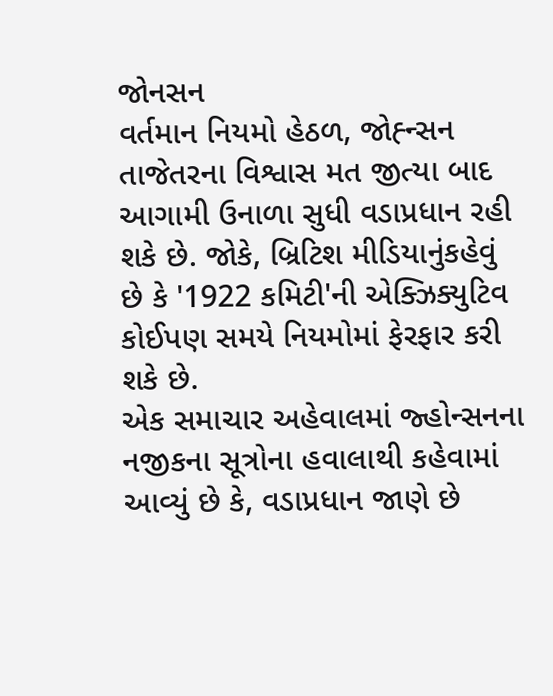જોનસન
વર્તમાન નિયમો હેઠળ, જોહ્ન્સન તાજેતરના વિશ્વાસ મત જીત્યા બાદ આગામી ઉનાળા સુધી વડાપ્રધાન રહી શકે છે. જોકે, બ્રિટિશ મીડિયાનુંકહેવું છે કે '1922 કમિટી'ની એક્ઝિક્યુટિવ કોઈપણ સમયે નિયમોમાં ફેરફાર કરી શકે છે.
એક સમાચાર અહેવાલમાં જ્હોન્સનના નજીકના સૂત્રોના હવાલાથી કહેવામાં આવ્યું છે કે, વડાપ્રધાન જાણે છે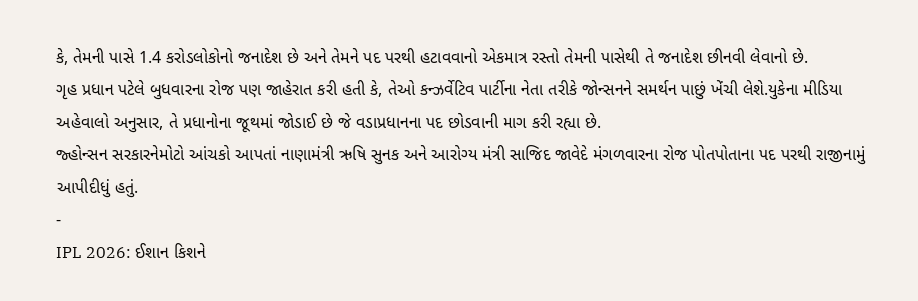કે, તેમની પાસે 1.4 કરોડલોકોનો જનાદેશ છે અને તેમને પદ પરથી હટાવવાનો એકમાત્ર રસ્તો તેમની પાસેથી તે જનાદેશ છીનવી લેવાનો છે.
ગૃહ પ્રધાન પટેલે બુધવારના રોજ પણ જાહેરાત કરી હતી કે, તેઓ કન્ઝર્વેટિવ પાર્ટીના નેતા તરીકે જોન્સનને સમર્થન પાછું ખેંચી લેશે.યુકેના મીડિયા અહેવાલો અનુસાર, તે પ્રધાનોના જૂથમાં જોડાઈ છે જે વડાપ્રધાનના પદ છોડવાની માગ કરી રહ્યા છે.
જ્હોન્સન સરકારનેમોટો આંચકો આપતાં નાણામંત્રી ઋષિ સુનક અને આરોગ્ય મંત્રી સાજિદ જાવેદે મંગળવારના રોજ પોતપોતાના પદ પરથી રાજીનામું આપીદીધું હતું.
-
IPL 2026: ઈશાન કિશને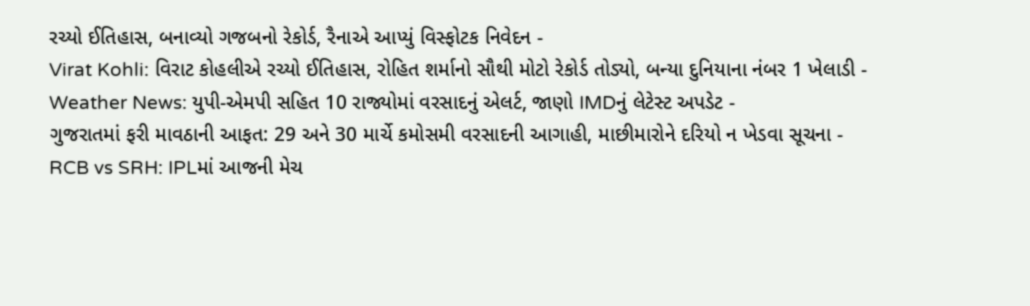રચ્યો ઈતિહાસ, બનાવ્યો ગજબનો રેકોર્ડ, રૈનાએ આપ્યું વિસ્ફોટક નિવેદન -
Virat Kohli: વિરાટ કોહલીએ રચ્યો ઈતિહાસ, રોહિત શર્માનો સૌથી મોટો રેકોર્ડ તોડ્યો, બન્યા દુનિયાના નંબર 1 ખેલાડી -
Weather News: યુપી-એમપી સહિત 10 રાજ્યોમાં વરસાદનું એલર્ટ, જાણો IMDનું લેટેસ્ટ અપડેટ -
ગુજરાતમાં ફરી માવઠાની આફત: 29 અને 30 માર્ચે કમોસમી વરસાદની આગાહી, માછીમારોને દરિયો ન ખેડવા સૂચના -
RCB vs SRH: IPLમાં આજની મેચ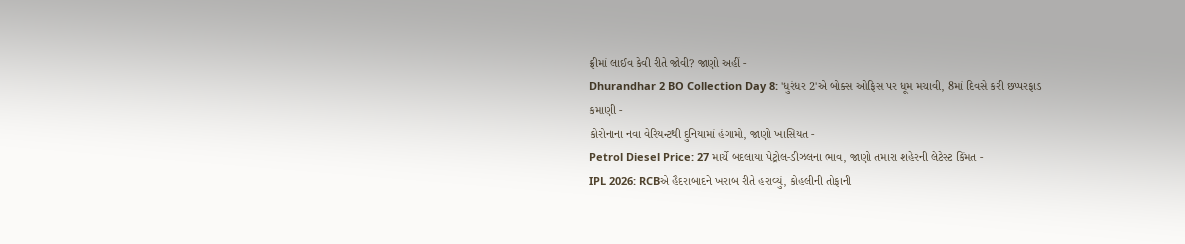ફ્રીમાં લાઈવ કેવી રીતે જોવી? જાણો અહીં -
Dhurandhar 2 BO Collection Day 8: 'ધુરંધર 2'એ બોક્સ ઓફિસ પર ધૂમ મચાવી, 8માં દિવસે કરી છપ્પરફાડ કમાણી -
કોરોનાના નવા વેરિયન્ટથી દુનિયામાં હંગામો, જાણો ખાસિયત -
Petrol Diesel Price: 27 માર્ચે બદલાયા પેટ્રોલ-ડીઝલના ભાવ, જાણો તમારા શહેરની લેટેસ્ટ કિંમત -
IPL 2026: RCBએ હૈદરાબાદને ખરાબ રીતે હરાવ્યું, કોહલીની તોફાની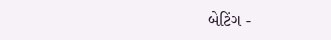બેટિંગ -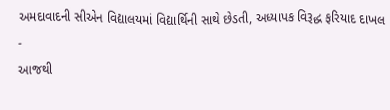અમદાવાદની સીએન વિદ્યાલયમાં વિદ્યાર્થિની સાથે છેડતી, અધ્યાપક વિરૂદ્ધ ફરિયાદ દાખલ -
આજથી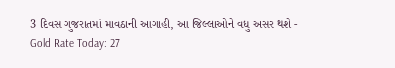3 દિવસ ગુજરાતમાં માવઠાની આગાહી, આ જિલ્લાઓને વધુ અસર થશે -
Gold Rate Today: 27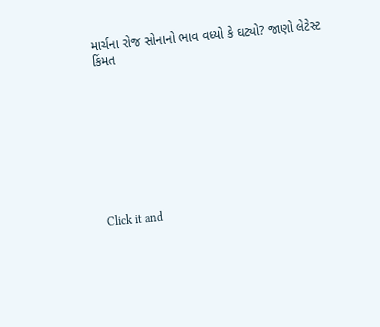માર્ચના રોજ સોનાનો ભાવ વધ્યો કે ઘટ્યો? જાણો લેટેસ્ટ કિંમત









Click it and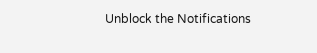Unblock the Notifications